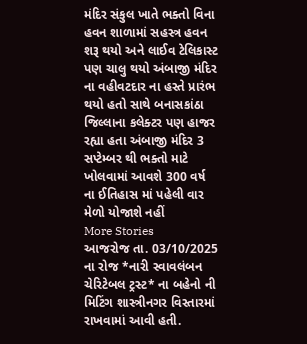મંદિર સંકુલ ખાતે ભક્તો વિના હવન શાળામાં સહસ્ત્ર હવન શરૂ થયો અને લાઈવ ટેલિકાસ્ટ પણ ચાલુ થયો અંબાજી મંદિર ના વહીવટદાર ના હસ્તે પ્રારંભ થયો હતો સાથે બનાસકાંઠા જિલ્લાના કલેક્ટર પણ હાજર રહ્યા હતા અંબાજી મંદિર 3 સપ્ટેમ્બર થી ભક્તો માટે ખોલવામાં આવશે 300 વર્ષ ના ઈતિહાસ માં પહેલી વાર મેળો યોજાશે નહીં
More Stories
આજરોજ તા. 03/10/2025 ના રોજ *નારી સ્વાવલંબન ચેરિટેબલ ટ્રસ્ટ* ના બહેનો ની મિટિંગ શાસ્ત્રીનગર વિસ્તારમાં રાખવામાં આવી હતી.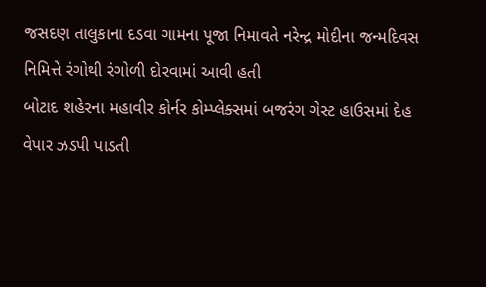જસદણ તાલુકાના દડવા ગામના પૂજા નિમાવતે નરેન્દ્ર મોદીના જન્મદિવસ નિમિત્તે રંગોથી રંગોળી દોરવામાં આવી હતી
બોટાદ શહેરના મહાવીર કોર્નર કોમ્પ્લેક્સમાં બજરંગ ગેસ્ટ હાઉસમાં દેહ વેપાર ઝડપી પાડતી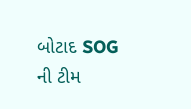બોટાદ SOG ની ટીમ